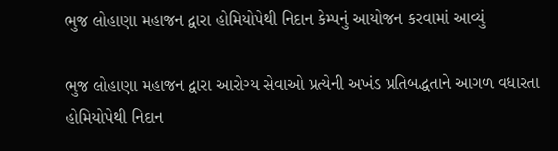ભુજ લોહાણા મહાજન દ્વારા હોમિયોપેથી નિદાન કેમ્પનું આયોજન કરવામાં આવ્યું

ભુજ લોહાણા મહાજન દ્વારા આરોગ્ય સેવાઓ પ્રત્યેની અખંડ પ્રતિબદ્ધતાને આગળ વધારતા હોમિયોપેથી નિદાન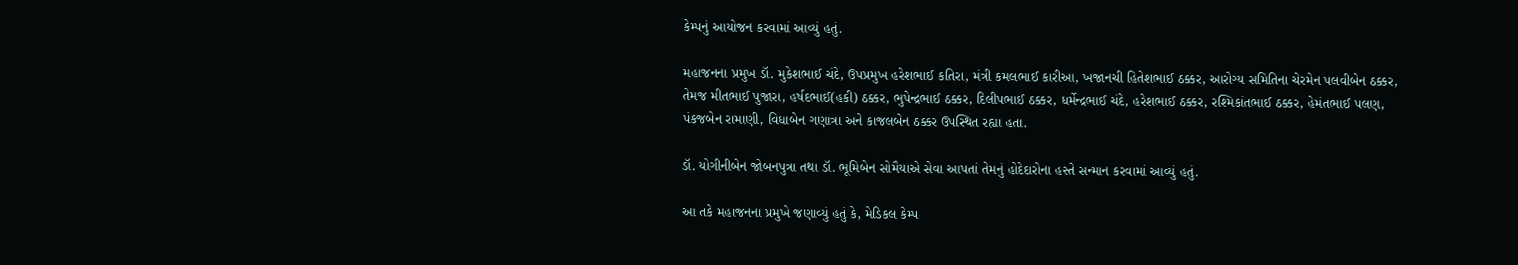કેમ્પનું આયોજન કરવામાં આવ્યું હતું.

મહાજનના પ્રમુખ ડૉ. મુકેશભાઈ ચંદે, ઉપપ્રમુખ હરેશભાઈ કતિરા, મંત્રી કમલભાઈ કારીઆ, ખજાનચી હિતેશભાઈ ઠક્કર, આરોગ્ય સમિતિના ચેરમેન પલવીબેન ઠક્કર, તેમજ મીતભાઈ પુજારા, હર્ષદભાઈ(હકી) ઠક્કર, ભુપેન્દ્રભાઈ ઠક્કર, દિલીપભાઈ ઠક્કર, ધર્મેન્દ્રભાઈ ચંદે, હરેશભાઈ ઠક્કર, રશ્મિકાંતભાઈ ઠક્કર, હેમંતભાઈ પલણ, પંકજબેન રામાણી, વિધાબેન ગણાત્રા અને કાજલબેન ઠક્કર ઉપસ્થિત રહ્યા હતા.

ડૉ. યોગીનીબેન જોબનપુત્રા તથા ડૉ. ભૂમિબેન સોમૈયાએ સેવા આપતાં તેમનું હોદેદારોના હસ્તે સન્માન કરવામાં આવ્યું હતું.

આ તકે મહાજનના પ્રમુખે જણાવ્યું હતું કે, મેડિકલ કેમ્પ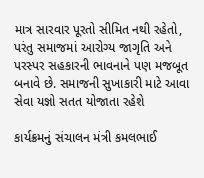માત્ર સારવાર પૂરતો સીમિત નથી રહેતો, પરંતુ સમાજમાં આરોગ્ય જાગૃતિ અને પરસ્પર સહકારની ભાવનાને પણ મજબૂત બનાવે છે. સમાજની સુખાકારી માટે આવા સેવા યજ્ઞો સતત યોજાતા રહેશે

કાર્યક્રમનું સંચાલન મંત્રી કમલભાઈ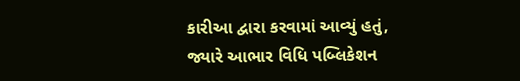કારીઆ દ્વારા કરવામાં આવ્યું હતું, જ્યારે આભાર વિધિ પબ્લિકેશન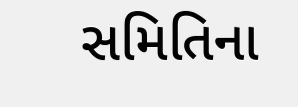સમિતિના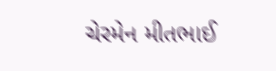ચેરમેન મીતભાઈ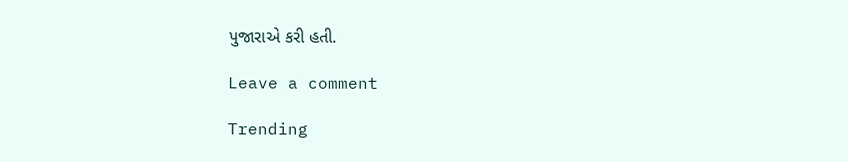પુજારાએ કરી હતી.

Leave a comment

Trending